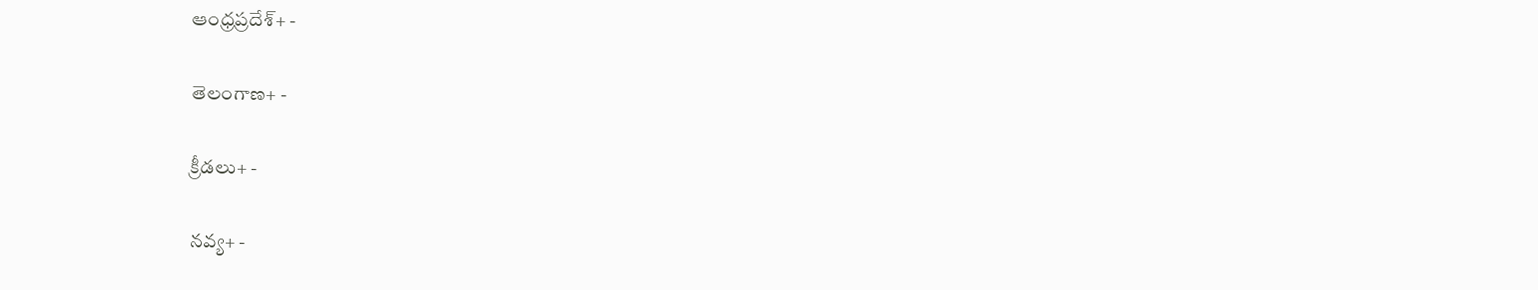ఆంధ్రప్రదేశ్+ -

తెలంగాణ+ -

క్రీడలు+ -

నవ్య+ -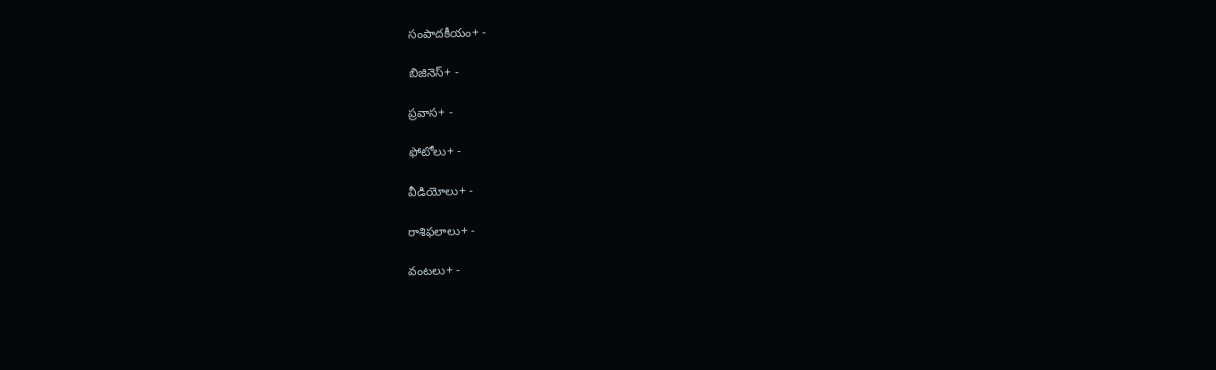సంపాదకీయం+ -

బిజినెస్+ -

ప్రవాస+ -

ఫోటోలు+ -

వీడియోలు+ -

రాశిఫలాలు+ -

వంటలు+ -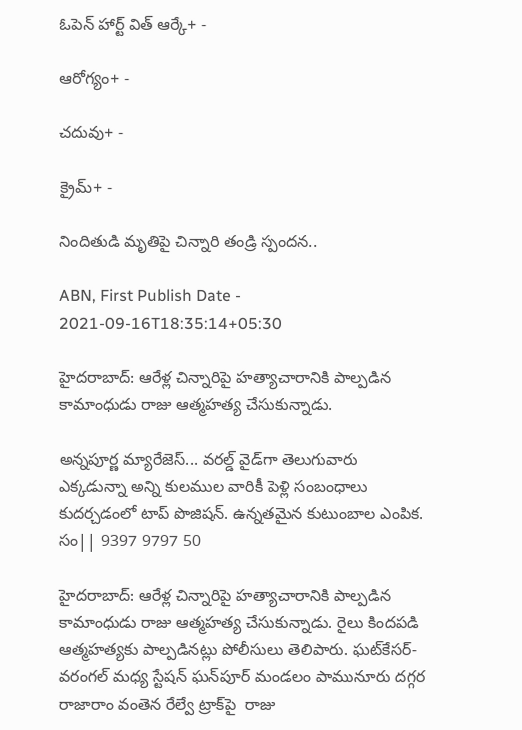ఓపెన్ హార్ట్ విత్ ఆర్కే+ -

ఆరోగ్యం+ -

చదువు+ -

క్రైమ్+ -

నిందితుడి మృతిపై చిన్నారి తండ్రి స్పందన..

ABN, First Publish Date - 2021-09-16T18:35:14+05:30

హైదరాబాద్: ఆరేళ్ల చిన్నారిపై హత్యాచారానికి పాల్పడిన కామాంధుడు రాజు ఆత్మహత్య చేసుకున్నాడు.

అన్నపూర్ణ మ్యారేజెస్... వరల్డ్ వైడ్‌గా తెలుగువారు ఎక్కడున్నా అన్ని కులముల వారికీ పెళ్లి సంబంధాలు కుదర్చడంలో టాప్ పొజిషన్. ఉన్నతమైన కుటుంబాల ఎంపిక. సం|| 9397 9797 50

హైదరాబాద్: ఆరేళ్ల చిన్నారిపై హత్యాచారానికి పాల్పడిన కామాంధుడు రాజు ఆత్మహత్య చేసుకున్నాడు. రైలు కిందపడి ఆత్మహత్యకు పాల్పడినట్లు పోలీసులు తెలిపారు. ఘట్‌కేసర్-వరంగల్ మధ్య స్టేషన్ ఘన్‌పూర్ మండలం పామునూరు దగ్గర రాజారాం వంతెన రేల్వే ట్రాక్‌పై  రాజు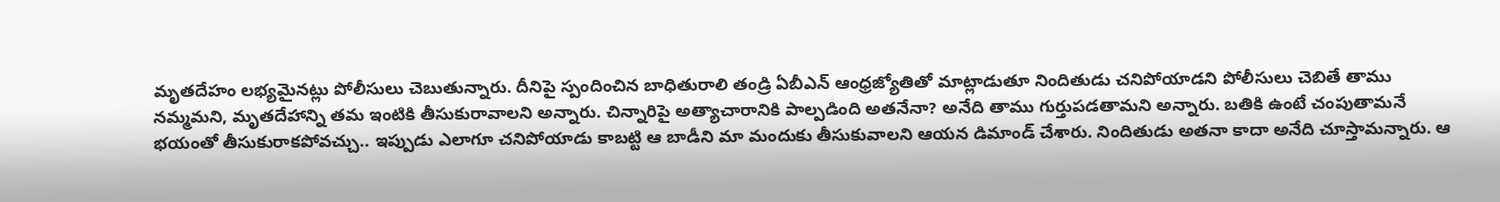మృతదేహం లభ్యమైనట్లు పోలీసులు చెబుతున్నారు. దీనిపై స్పందించిన బాధితురాలి తండ్రి ఏబీఎన్ ఆంధ్రజ్యోతితో మాట్లాడుతూ నిందితుడు చనిపోయాడని పోలీసులు చెబితే తాము నమ్మమని, మృతదేహాన్ని తమ ఇంటికి తీసుకురావాలని అన్నారు. చిన్నారిపై అత్యాచారానికి పాల్పడింది అతనేనా? అనేది తాము గుర్తుపడతామని అన్నారు. బతికి ఉంటే చంపుతామనే భయంతో తీసుకురాకపోవచ్చు.. ఇప్పుడు ఎలాగూ చనిపోయాడు కాబట్టి ఆ బాడీని మా మందుకు తీసుకువాలని ఆయన డిమాండ్ చేశారు. నిందితుడు అతనా కాదా అనేది చూస్తామన్నారు. ఆ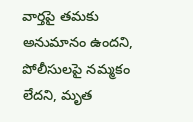వార్తపై తమకు అనుమానం ఉందని, పోలీసులపై నమ్మకం లేదని, మృత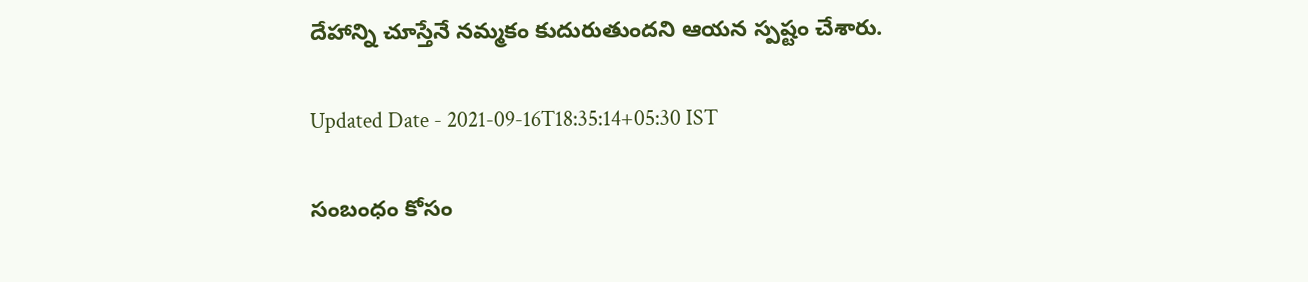దేహాన్ని చూస్తేనే నమ్మకం కుదురుతుందని ఆయన స్పష్టం చేశారు.

Updated Date - 2021-09-16T18:35:14+05:30 IST

సంబంధం కోసం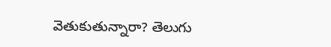వెతుకుతున్నారా? తెలుగు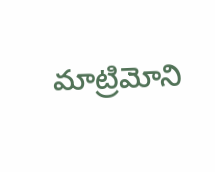మాట్రిమోని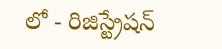లో - రిజిస్ట్రేషన్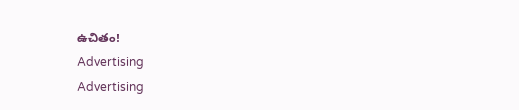ఉచితం!
Advertising
Advertising